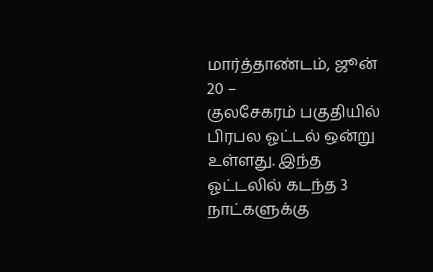மார்த்தாண்டம், ஜூன் 20 –
குலசேகரம் பகுதியில் பிரபல ஓட்டல் ஒன்று உள்ளது. இந்த ஓட்டலில் கடந்த 3 நாட்களுக்கு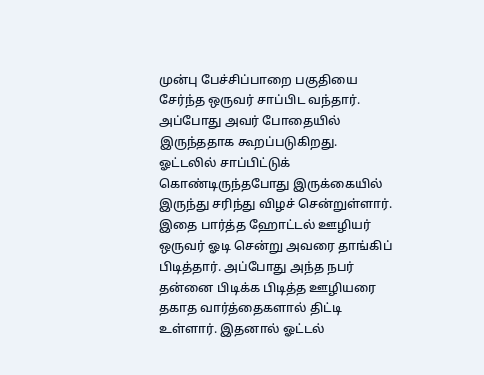முன்பு பேச்சிப்பாறை பகுதியை சேர்ந்த ஒருவர் சாப்பிட வந்தார். அப்போது அவர் போதையில் இருந்ததாக கூறப்படுகிறது. ஓட்டலில் சாப்பிட்டுக் கொண்டிருந்தபோது இருக்கையில் இருந்து சரிந்து விழச் சென்றுள்ளார். இதை பார்த்த ஹோட்டல் ஊழியர் ஒருவர் ஓடி சென்று அவரை தாங்கிப் பிடித்தார். அப்போது அந்த நபர் தன்னை பிடிக்க பிடித்த ஊழியரை தகாத வார்த்தைகளால் திட்டி உள்ளார். இதனால் ஓட்டல்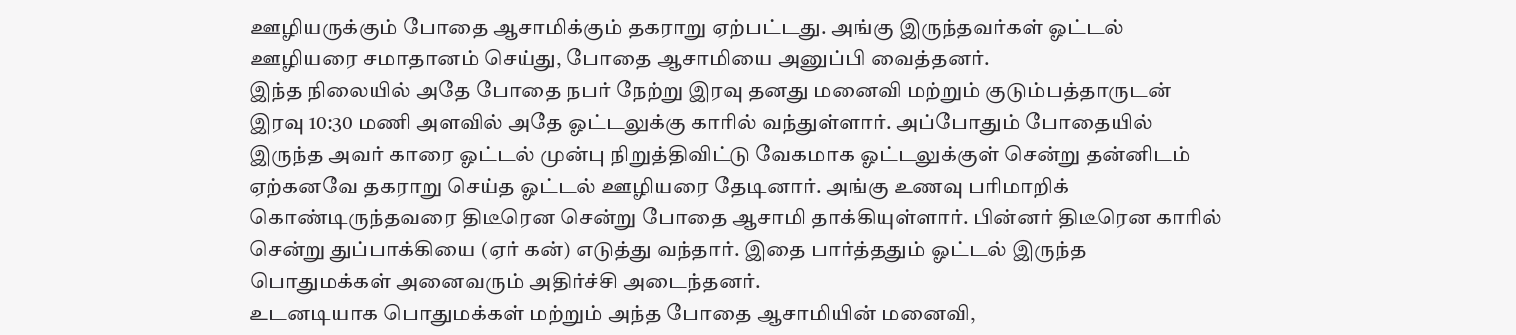ஊழியருக்கும் போதை ஆசாமிக்கும் தகராறு ஏற்பட்டது. அங்கு இருந்தவர்கள் ஓட்டல் ஊழியரை சமாதானம் செய்து, போதை ஆசாமியை அனுப்பி வைத்தனர்.
இந்த நிலையில் அதே போதை நபர் நேற்று இரவு தனது மனைவி மற்றும் குடும்பத்தாருடன் இரவு 10:30 மணி அளவில் அதே ஓட்டலுக்கு காரில் வந்துள்ளார். அப்போதும் போதையில் இருந்த அவர் காரை ஓட்டல் முன்பு நிறுத்திவிட்டு வேகமாக ஓட்டலுக்குள் சென்று தன்னிடம் ஏற்கனவே தகராறு செய்த ஓட்டல் ஊழியரை தேடினார். அங்கு உணவு பரிமாறிக் கொண்டிருந்தவரை திடீரென சென்று போதை ஆசாமி தாக்கியுள்ளார். பின்னர் திடீரென காரில் சென்று துப்பாக்கியை (ஏர் கன்) எடுத்து வந்தார். இதை பார்த்ததும் ஓட்டல் இருந்த பொதுமக்கள் அனைவரும் அதிர்ச்சி அடைந்தனர்.
உடனடியாக பொதுமக்கள் மற்றும் அந்த போதை ஆசாமியின் மனைவி,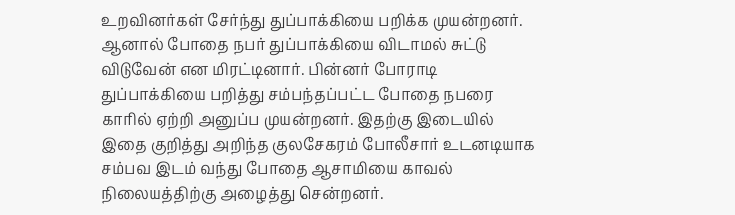உறவினர்கள் சேர்ந்து துப்பாக்கியை பறிக்க முயன்றனர். ஆனால் போதை நபர் துப்பாக்கியை விடாமல் சுட்டு விடுவேன் என மிரட்டினார். பின்னர் போராடி துப்பாக்கியை பறித்து சம்பந்தப்பட்ட போதை நபரை காரில் ஏற்றி அனுப்ப முயன்றனர். இதற்கு இடையில் இதை குறித்து அறிந்த குலசேகரம் போலீசார் உடனடியாக சம்பவ இடம் வந்து போதை ஆசாமியை காவல் நிலையத்திற்கு அழைத்து சென்றனர்.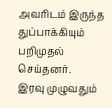அவரிடம் இருந்த துப்பாக்கியும் பறிமுதல் செய்தனர்.
இரவு முழுவதும்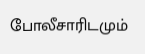போலீசாரிடமும்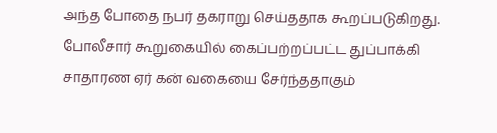அந்த போதை நபர் தகராறு செய்ததாக கூறப்படுகிறது. போலீசார் கூறுகையில் கைப்பற்றப்பட்ட துப்பாக்கி சாதாரண ஏர் கன் வகையை சேர்ந்ததாகும்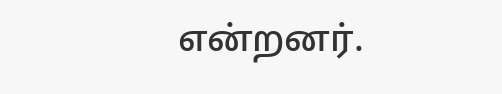என்றனர்.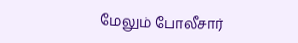மேலும் போலீசார்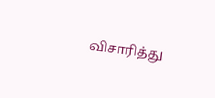விசாரித்து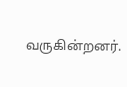வருகின்றனர்.